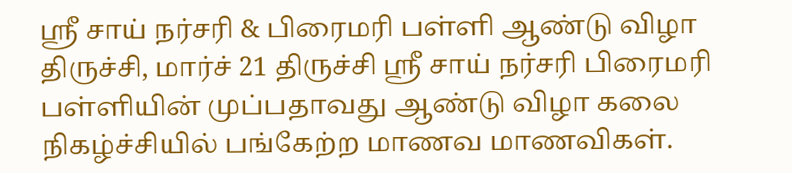ஸ்ரீ சாய் நர்சரி & பிரைமரி பள்ளி ஆண்டு விழா
திருச்சி, மார்ச் 21 திருச்சி ஸ்ரீ சாய் நர்சரி பிரைமரி பள்ளியின் முப்பதாவது ஆண்டு விழா கலை நிகழ்ச்சியில் பங்கேற்ற மாணவ மாணவிகள்.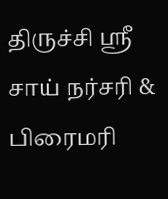திருச்சி ஸ்ரீ சாய் நர்சரி & பிரைமரி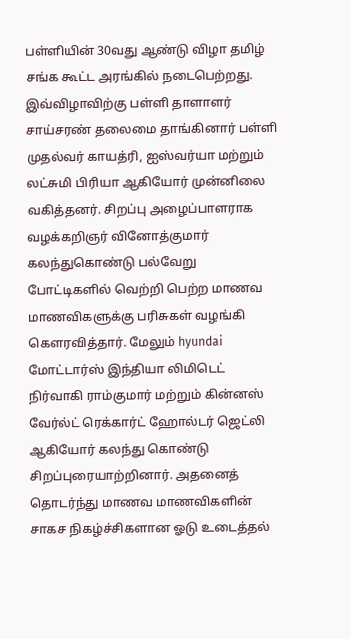பள்ளியின் 30வது ஆண்டு விழா தமிழ் சங்க கூட்ட அரங்கில் நடைபெற்றது. இவ்விழாவிற்கு பள்ளி தாளாளர் சாய்சரண் தலைமை தாங்கினார் பள்ளி முதல்வர் காயத்ரி, ஐஸ்வர்யா மற்றும் லட்சுமி பிரியா ஆகியோர் முன்னிலை வகித்தனர். சிறப்பு அழைப்பாளராக வழக்கறிஞர் வினோத்குமார் கலந்துகொண்டு பல்வேறு போட்டிகளில் வெற்றி பெற்ற மாணவ மாணவிகளுக்கு பரிசுகள் வழங்கி கௌரவித்தார். மேலும் hyundai மோட்டார்ஸ் இந்தியா லிமிடெட் நிர்வாகி ராம்குமார் மற்றும் கின்னஸ் வேர்ல்ட் ரெக்கார்ட் ஹோல்டர் ஜெட்லி ஆகியோர் கலந்து கொண்டு சிறப்புரையாற்றினார். அதனைத் தொடர்ந்து மாணவ மாணவிகளின் சாகச நிகழ்ச்சிகளான ஓடு உடைத்தல்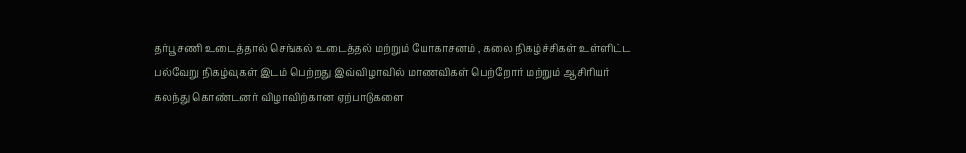தர்பூசணி உடைத்தால் செங்கல் உடைத்தல் மற்றும் யோகாசனம் , கலை நிகழ்ச்சிகள் உள்ளிட்ட பல்வேறு நிகழ்வுகள் இடம் பெற்றது இவ்விழாவில் மாணவிகள் பெற்றோர் மற்றும் ஆசிரியர் கலந்து கொண்டனர் விழாவிற்கான ஏற்பாடுகளை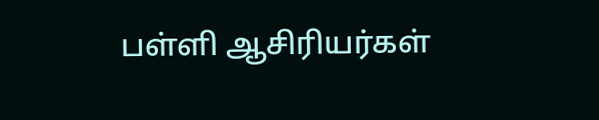பள்ளி ஆசிரியர்கள்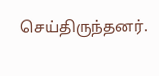செய்திருந்தனர்.